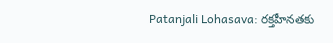Patanjali Lohasava: రక్తహీనతకు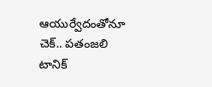ఆయుర్వేదంతోనూ చెక్.. పతంజలి టానిక్‌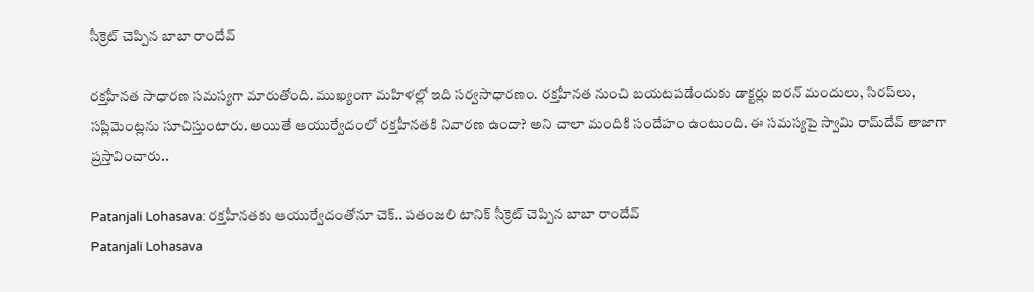సీక్రెట్ చెప్పిన బాబా రాందేవ్‌

రక్తహీనత సాధారణ సమస్యగా మారుతోంది. ముఖ్యంగా మహిళల్లో ఇది సర్వసాధారణం. రక్తహీనత నుంచి బయటపడేందుకు డాక్టర్లు ఐరన్‌ మందులు, సిరప్‌లు, సప్లిమెంట్లను సూచిస్తుంటారు. అయితే ఆయుర్వేదంలో రక్తహీనతకి నివారణ ఉందా? అని చాలా మందికి సందేహం ఉంటుంది. ఈ సమస్యపై స్వామి రామ్‌దేవ్ తాజాగా ప్రస్తావించారు..

Patanjali Lohasava: రక్తహీనతకు ఆయుర్వేదంతోనూ చెక్.. పతంజలి టానిక్‌ సీక్రెట్ చెప్పిన బాబా రాందేవ్‌
Patanjali Lohasava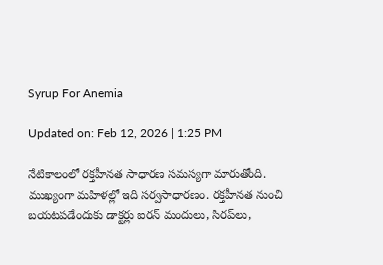Syrup For Anemia

Updated on: Feb 12, 2026 | 1:25 PM

నేటికాలంలో రక్తహీనత సాధారణ సమస్యగా మారుతోంది. ముఖ్యంగా మహిళల్లో ఇది సర్వసాధారణం. రక్తహీనత నుంచి బయటపడేందుకు డాక్టర్లు ఐరన్‌ మందులు, సిరప్‌లు,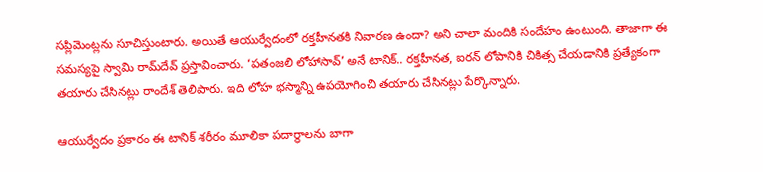సప్లిమెంట్లను సూచిస్తుంటారు. అయితే ఆయుర్వేదంలో రక్తహీనతకి నివారణ ఉందా? అని చాలా మందికి సందేహం ఉంటుంది. తాజాగా ఈ సమస్యపై స్వామి రామ్‌దేవ్ ప్రస్తావించారు. ‘పతంజలి లోహాసావ్’ అనే టానిక్‌.. రక్తహీనత, ఐరన్‌ లోపానికి చికిత్స చేయడానికి ప్రత్యేకంగా తయారు చేసినట్లు రాందేశ్‌ తెలిపారు. ఇది లోహ భస్మాన్ని ఉపయోగించి తయారు చేసినట్లు పేర్కొన్నారు.

ఆయుర్వేదం ప్రకారం ఈ టానిక్‌ శరీరం మూలికా పదార్థాలను బాగా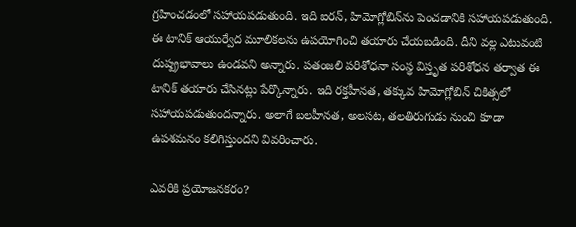గ్రహించడంలో సహాయపడుతుంది. ఇది ఐరన్‌, హిమోగ్లోబిన్‌ను పెంచడానికి సహాయపడుతుంది. ఈ టానిక్ ఆయుర్వేద మూలికలను ఉపయోగించి తయారు చేయబడింది. దీని వల్ల ఎటువంటి దుష్ప్రభావాలు ఉండవని అన్నారు. పతంజలి పరిశోధనా సంస్థ విస్తృత పరిశోధన తర్వాత ఈ టానిక్‌ తయారు చేసినట్లు పేర్కొన్నారు. ఇది రక్తహీనత, తక్కువ హిమోగ్లోబిన్ చికిత్సలో సహాయపడుతుందన్నారు. అలాగే బలహీనత, అలసట, తలతిరుగుడు నుంచి కూడా ఉపశమనం కలిగిస్తుందని వివరించారు.

ఎవరికి ప్రయోజనకరం?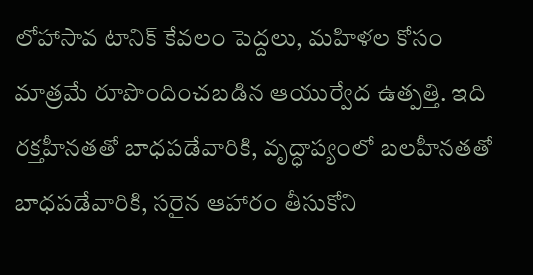లోహాసావ టానిక్‌ కేవలం పెద్దలు, మహిళల కోసం మాత్రమే రూపొందించబడిన ఆయుర్వేద ఉత్పత్తి. ఇది రక్తహీనతతో బాధపడేవారికి, వృద్ధాప్యంలో బలహీనతతో బాధపడేవారికి, సరైన ఆహారం తీసుకోని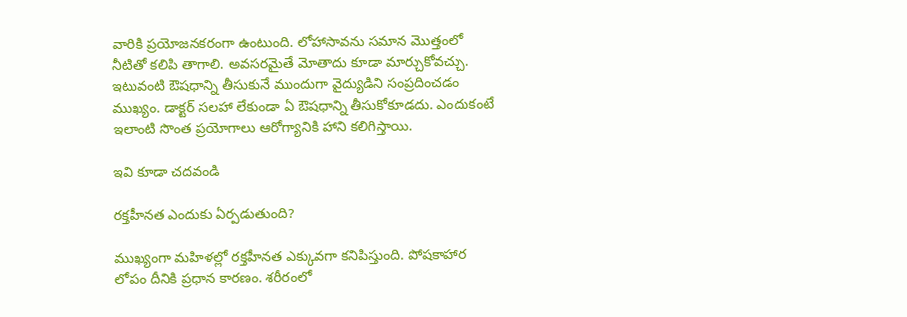వారికి ప్రయోజనకరంగా ఉంటుంది. లోహాసావను సమాన మొత్తంలో నీటితో కలిపి తాగాలి. అవసరమైతే మోతాదు కూడా మార్చుకోవచ్చు. ఇటువంటి ఔషధాన్ని తీసుకునే ముందుగా వైద్యుడిని సంప్రదించడం ముఖ్యం. డాక్టర్‌ సలహా లేకుండా ఏ ఔషధాన్ని తీసుకోకూడదు. ఎందుకంటే ఇలాంటి సొంత ప్రయోగాలు ఆరోగ్యానికి హాని కలిగిస్తాయి.

ఇవి కూడా చదవండి

రక్తహీనత ఎందుకు ఏర్పడుతుంది?

ముఖ్యంగా మహిళల్లో రక్తహీనత ఎక్కువగా కనిపిస్తుంది. పోషకాహార లోపం దీనికి ప్రధాన కారణం. శరీరంలో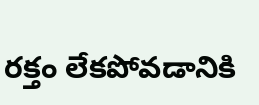రక్తం లేకపోవడానికి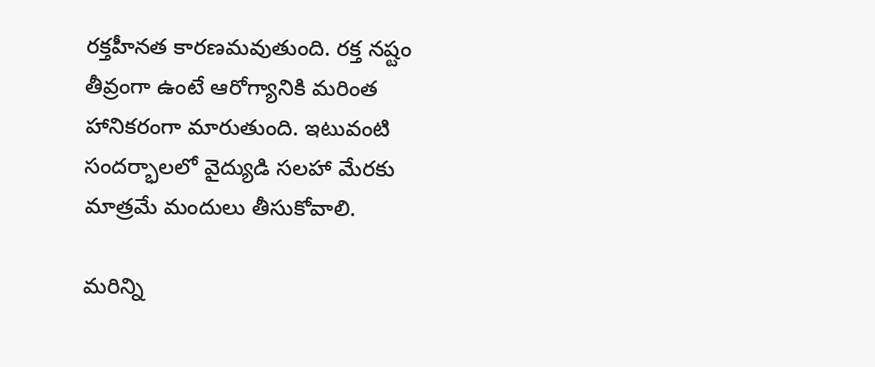రక్తహీనత కారణమవుతుంది. రక్త నష్టం తీవ్రంగా ఉంటే ఆరోగ్యానికి మరింత హానికరంగా మారుతుంది. ఇటువంటి సందర్భాలలో వైద్యుడి సలహా మేరకు మాత్రమే మందులు తీసుకోవాలి.

మరిన్ని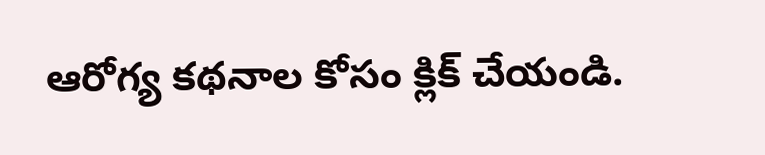ఆరోగ్య కథనాల కోసం క్లిక్‌ చేయండి.